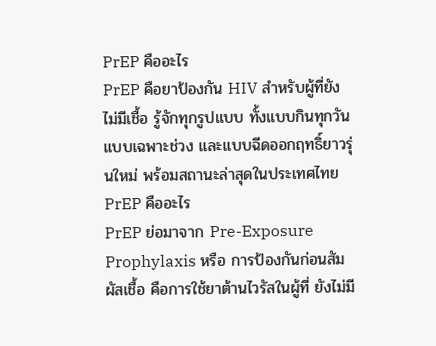PrEP คืออะไร
PrEP คือยาป้องกัน HIV สำหรับผู้ที่ยังไม่มีเชื้อ รู้จักทุกรูปแบบ ทั้งแบบกินทุกวัน แบบเฉพาะช่วง และแบบฉีดออกฤทธิ์ยาวรุ่นใหม่ พร้อมสถานะล่าสุดในประเทศไทย
PrEP คืออะไร
PrEP ย่อมาจาก Pre-Exposure Prophylaxis หรือ การป้องกันก่อนสัมผัสเชื้อ คือการใช้ยาต้านไวรัสในผู้ที่ ยังไม่มี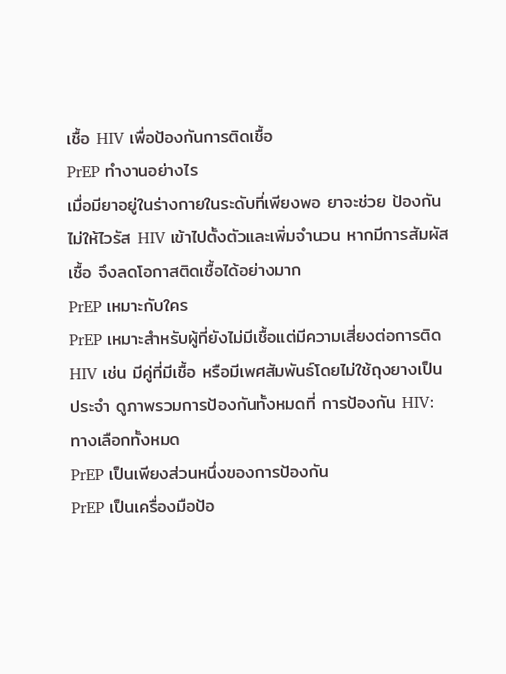เชื้อ HIV เพื่อป้องกันการติดเชื้อ
PrEP ทำงานอย่างไร
เมื่อมียาอยู่ในร่างกายในระดับที่เพียงพอ ยาจะช่วย ป้องกันไม่ให้ไวรัส HIV เข้าไปตั้งตัวและเพิ่มจำนวน หากมีการสัมผัสเชื้อ จึงลดโอกาสติดเชื้อได้อย่างมาก
PrEP เหมาะกับใคร
PrEP เหมาะสำหรับผู้ที่ยังไม่มีเชื้อแต่มีความเสี่ยงต่อการติด HIV เช่น มีคู่ที่มีเชื้อ หรือมีเพศสัมพันธ์โดยไม่ใช้ถุงยางเป็นประจำ ดูภาพรวมการป้องกันทั้งหมดที่ การป้องกัน HIV: ทางเลือกทั้งหมด
PrEP เป็นเพียงส่วนหนึ่งของการป้องกัน
PrEP เป็นเครื่องมือป้อ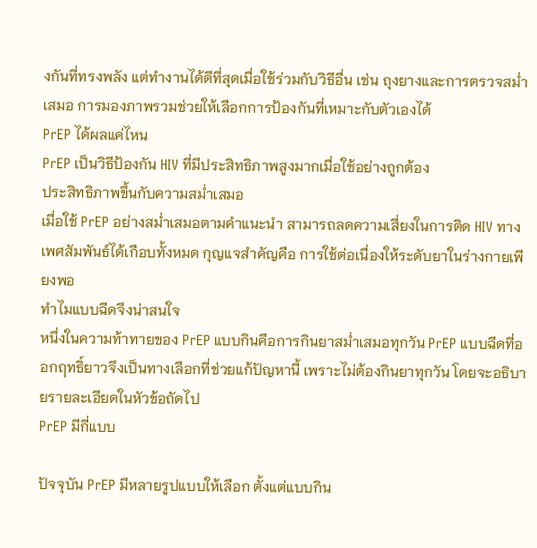งกันที่ทรงพลัง แต่ทำงานได้ดีที่สุดเมื่อใช้ร่วมกับวิธีอื่น เช่น ถุงยางและการตรวจสม่ำเสมอ การมองภาพรวมช่วยให้เลือกการป้องกันที่เหมาะกับตัวเองได้
PrEP ได้ผลแค่ไหน
PrEP เป็นวิธีป้องกัน HIV ที่มีประสิทธิภาพสูงมากเมื่อใช้อย่างถูกต้อง
ประสิทธิภาพขึ้นกับความสม่ำเสมอ
เมื่อใช้ PrEP อย่างสม่ำเสมอตามคำแนะนำ สามารถลดความเสี่ยงในการติด HIV ทางเพศสัมพันธ์ได้เกือบทั้งหมด กุญแจสำคัญคือ การใช้ต่อเนื่องให้ระดับยาในร่างกายเพียงพอ
ทำไมแบบฉีดจึงน่าสนใจ
หนึ่งในความท้าทายของ PrEP แบบกินคือการกินยาสม่ำเสมอทุกวัน PrEP แบบฉีดที่ออกฤทธิ์ยาวจึงเป็นทางเลือกที่ช่วยแก้ปัญหานี้ เพราะไม่ต้องกินยาทุกวัน โดยจะอธิบายรายละเอียดในหัวข้อถัดไป
PrEP มีกี่แบบ

ปัจจุบัน PrEP มีหลายรูปแบบให้เลือก ตั้งแต่แบบกิน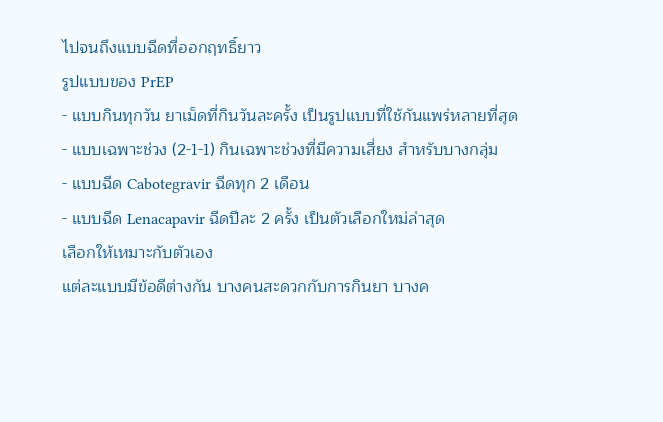ไปจนถึงแบบฉีดที่ออกฤทธิ์ยาว
รูปแบบของ PrEP
- แบบกินทุกวัน ยาเม็ดที่กินวันละครั้ง เป็นรูปแบบที่ใช้กันแพร่หลายที่สุด
- แบบเฉพาะช่วง (2-1-1) กินเฉพาะช่วงที่มีความเสี่ยง สำหรับบางกลุ่ม
- แบบฉีด Cabotegravir ฉีดทุก 2 เดือน
- แบบฉีด Lenacapavir ฉีดปีละ 2 ครั้ง เป็นตัวเลือกใหม่ล่าสุด
เลือกให้เหมาะกับตัวเอง
แต่ละแบบมีข้อดีต่างกัน บางคนสะดวกกับการกินยา บางค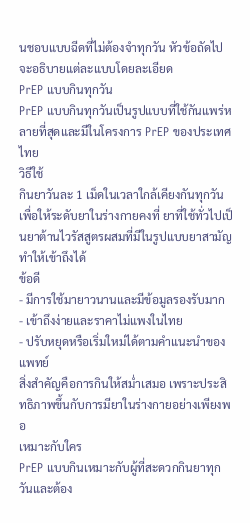นชอบแบบฉีดที่ไม่ต้องจำทุกวัน หัวข้อถัดไปจะอธิบายแต่ละแบบโดยละเอียด
PrEP แบบกินทุกวัน
PrEP แบบกินทุกวันเป็นรูปแบบที่ใช้กันแพร่หลายที่สุดและมีในโครงการ PrEP ของประเทศไทย
วิธีใช้
กินยาวันละ 1 เม็ดในเวลาใกล้เคียงกันทุกวัน เพื่อให้ระดับยาในร่างกายคงที่ ยาที่ใช้ทั่วไปเป็นยาต้านไวรัสสูตรผสมที่มีในรูปแบบยาสามัญ ทำให้เข้าถึงได้
ข้อดี
- มีการใช้มายาวนานและมีข้อมูลรองรับมาก
- เข้าถึงง่ายและราคาไม่แพงในไทย
- ปรับหยุดหรือเริ่มใหม่ได้ตามคำแนะนำของแพทย์
สิ่งสำคัญคือการกินให้สม่ำเสมอ เพราะประสิทธิภาพขึ้นกับการมียาในร่างกายอย่างเพียงพอ
เหมาะกับใคร
PrEP แบบกินเหมาะกับผู้ที่สะดวกกินยาทุกวันและต้อง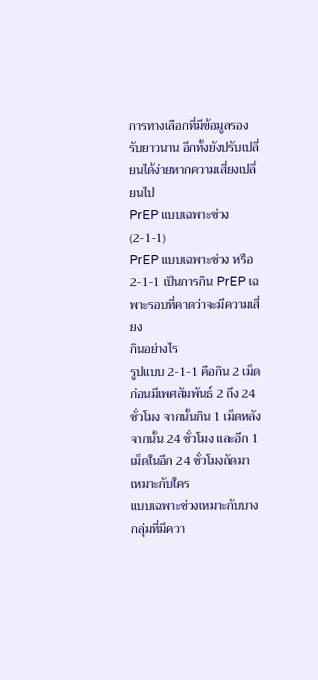การทางเลือกที่มีข้อมูลรองรับยาวนาน อีกทั้งยังปรับเปลี่ยนได้ง่ายหากความเสี่ยงเปลี่ยนไป
PrEP แบบเฉพาะช่วง (2-1-1)
PrEP แบบเฉพาะช่วง หรือ 2-1-1 เป็นการกิน PrEP เฉพาะรอบที่คาดว่าจะมีความเสี่ยง
กินอย่างไร
รูปแบบ 2-1-1 คือกิน 2 เม็ดก่อนมีเพศสัมพันธ์ 2 ถึง 24 ชั่วโมง จากนั้นกิน 1 เม็ดหลังจากนั้น 24 ชั่วโมง และอีก 1 เม็ดในอีก 24 ชั่วโมงถัดมา
เหมาะกับใคร
แบบเฉพาะช่วงเหมาะกับบางกลุ่มที่มีควา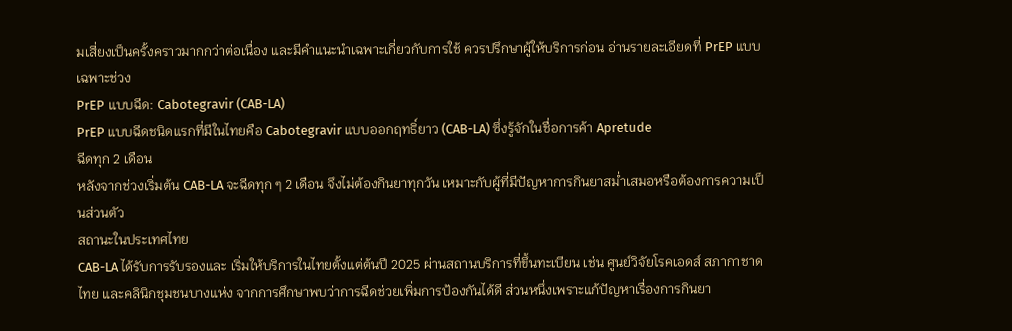มเสี่ยงเป็นครั้งคราวมากกว่าต่อเนื่อง และมีคำแนะนำเฉพาะเกี่ยวกับการใช้ ควรปรึกษาผู้ให้บริการก่อน อ่านรายละเอียดที่ PrEP แบบเฉพาะช่วง
PrEP แบบฉีด: Cabotegravir (CAB-LA)
PrEP แบบฉีดชนิดแรกที่มีในไทยคือ Cabotegravir แบบออกฤทธิ์ยาว (CAB-LA) ซึ่งรู้จักในชื่อการค้า Apretude
ฉีดทุก 2 เดือน
หลังจากช่วงเริ่มต้น CAB-LA จะฉีดทุก ๆ 2 เดือน จึงไม่ต้องกินยาทุกวัน เหมาะกับผู้ที่มีปัญหาการกินยาสม่ำเสมอหรือต้องการความเป็นส่วนตัว
สถานะในประเทศไทย
CAB-LA ได้รับการรับรองและ เริ่มให้บริการในไทยตั้งแต่ต้นปี 2025 ผ่านสถานบริการที่ขึ้นทะเบียน เช่น ศูนย์วิจัยโรคเอดส์ สภากาชาดไทย และคลินิกชุมชนบางแห่ง จากการศึกษาพบว่าการฉีดช่วยเพิ่มการป้องกันได้ดี ส่วนหนึ่งเพราะแก้ปัญหาเรื่องการกินยา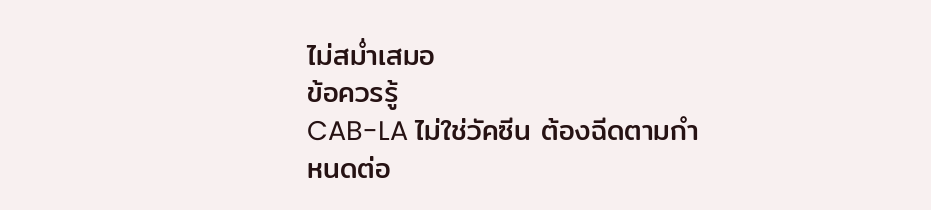ไม่สม่ำเสมอ
ข้อควรรู้
CAB-LA ไม่ใช่วัคซีน ต้องฉีดตามกำหนดต่อ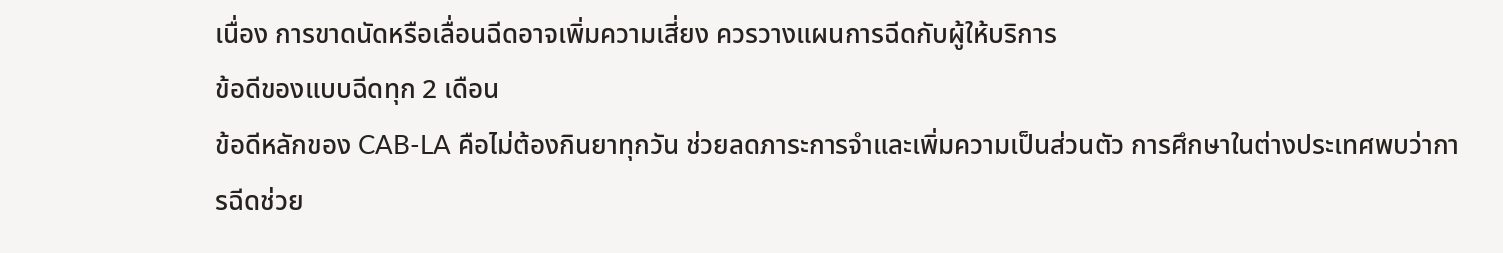เนื่อง การขาดนัดหรือเลื่อนฉีดอาจเพิ่มความเสี่ยง ควรวางแผนการฉีดกับผู้ให้บริการ
ข้อดีของแบบฉีดทุก 2 เดือน
ข้อดีหลักของ CAB-LA คือไม่ต้องกินยาทุกวัน ช่วยลดภาระการจำและเพิ่มความเป็นส่วนตัว การศึกษาในต่างประเทศพบว่าการฉีดช่วย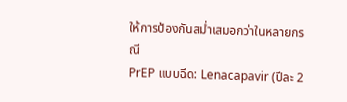ให้การป้องกันสม่ำเสมอกว่าในหลายกรณี
PrEP แบบฉีด: Lenacapavir (ปีละ 2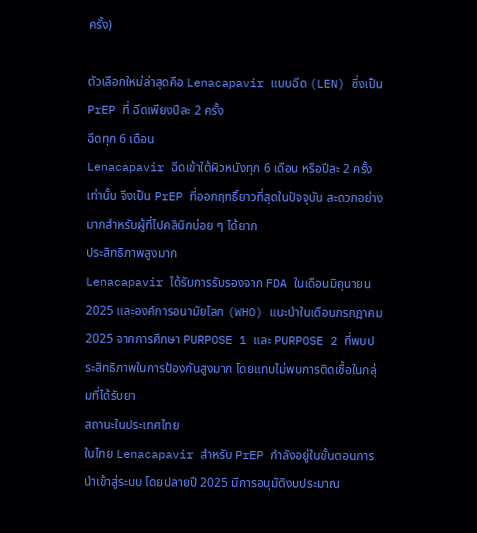ครั้ง)

ตัวเลือกใหม่ล่าสุดคือ Lenacapavir แบบฉีด (LEN) ซึ่งเป็น PrEP ที่ ฉีดเพียงปีละ 2 ครั้ง
ฉีดทุก 6 เดือน
Lenacapavir ฉีดเข้าใต้ผิวหนังทุก 6 เดือน หรือปีละ 2 ครั้งเท่านั้น จึงเป็น PrEP ที่ออกฤทธิ์ยาวที่สุดในปัจจุบัน สะดวกอย่างมากสำหรับผู้ที่ไปคลินิกบ่อย ๆ ได้ยาก
ประสิทธิภาพสูงมาก
Lenacapavir ได้รับการรับรองจาก FDA ในเดือนมิถุนายน 2025 และองค์การอนามัยโลก (WHO) แนะนำในเดือนกรกฎาคม 2025 จากการศึกษา PURPOSE 1 และ PURPOSE 2 ที่พบประสิทธิภาพในการป้องกันสูงมาก โดยแทบไม่พบการติดเชื้อในกลุ่มที่ได้รับยา
สถานะในประเทศไทย
ในไทย Lenacapavir สำหรับ PrEP กำลังอยู่ในขั้นตอนการนำเข้าสู่ระบบ โดยปลายปี 2025 มีการอนุมัติงบประมาณ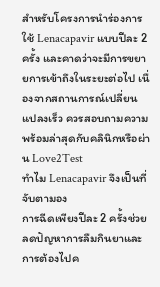สำหรับโครงการนำร่องการใช้ Lenacapavir แบบปีละ 2 ครั้ง และคาดว่าจะมีการขยายการเข้าถึงในระยะต่อไป เนื่องจากสถานการณ์เปลี่ยนแปลงเร็ว ควรสอบถามความพร้อมล่าสุดกับคลินิกหรือผ่าน Love2Test
ทำไม Lenacapavir จึงเป็นที่จับตามอง
การฉีดเพียงปีละ 2 ครั้งช่วยลดปัญหาการลืมกินยาและการต้องไปค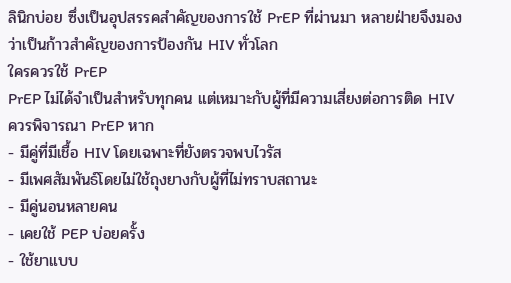ลินิกบ่อย ซึ่งเป็นอุปสรรคสำคัญของการใช้ PrEP ที่ผ่านมา หลายฝ่ายจึงมองว่าเป็นก้าวสำคัญของการป้องกัน HIV ทั่วโลก
ใครควรใช้ PrEP
PrEP ไม่ได้จำเป็นสำหรับทุกคน แต่เหมาะกับผู้ที่มีความเสี่ยงต่อการติด HIV
ควรพิจารณา PrEP หาก
- มีคู่ที่มีเชื้อ HIV โดยเฉพาะที่ยังตรวจพบไวรัส
- มีเพศสัมพันธ์โดยไม่ใช้ถุงยางกับผู้ที่ไม่ทราบสถานะ
- มีคู่นอนหลายคน
- เคยใช้ PEP บ่อยครั้ง
- ใช้ยาแบบ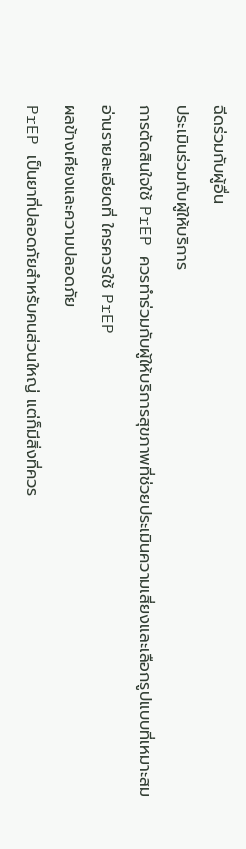ฉีดร่วมกับผู้อื่น
ประเมินร่วมกับผู้ให้บริการ
การตัดสินใจใช้ PrEP ควรทำร่วมกับผู้ให้บริการสุขภาพที่ช่วยประเมินความเสี่ยงและเลือกรูปแบบที่เหมาะสม อ่านรายละเอียดที่ ใครควรใช้ PrEP
ผลข้างเคียงและความปลอดภัย
PrEP เป็นยาที่ปลอดภัยสำหรับคนส่วนใหญ่ แต่ก็มีสิ่งที่ควร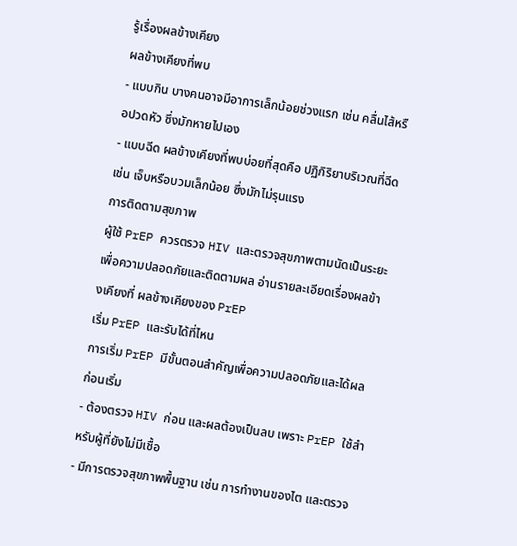รู้เรื่องผลข้างเคียง
ผลข้างเคียงที่พบ
- แบบกิน บางคนอาจมีอาการเล็กน้อยช่วงแรก เช่น คลื่นไส้หรือปวดหัว ซึ่งมักหายไปเอง
- แบบฉีด ผลข้างเคียงที่พบบ่อยที่สุดคือ ปฏิกิริยาบริเวณที่ฉีด เช่น เจ็บหรือบวมเล็กน้อย ซึ่งมักไม่รุนแรง
การติดตามสุขภาพ
ผู้ใช้ PrEP ควรตรวจ HIV และตรวจสุขภาพตามนัดเป็นระยะ เพื่อความปลอดภัยและติดตามผล อ่านรายละเอียดเรื่องผลข้างเคียงที่ ผลข้างเคียงของ PrEP
เริ่ม PrEP และรับได้ที่ไหน
การเริ่ม PrEP มีขั้นตอนสำคัญเพื่อความปลอดภัยและได้ผล
ก่อนเริ่ม
- ต้องตรวจ HIV ก่อน และผลต้องเป็นลบ เพราะ PrEP ใช้สำหรับผู้ที่ยังไม่มีเชื้อ
- มีการตรวจสุขภาพพื้นฐาน เช่น การทำงานของไต และตรวจ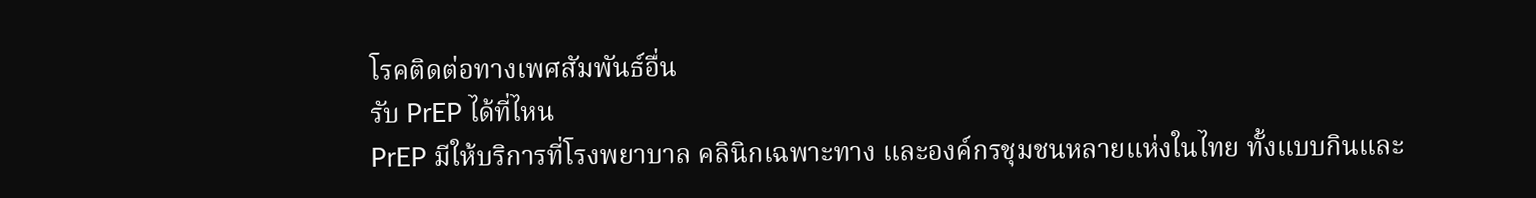โรคติดต่อทางเพศสัมพันธ์อื่น
รับ PrEP ได้ที่ไหน
PrEP มีให้บริการที่โรงพยาบาล คลินิกเฉพาะทาง และองค์กรชุมชนหลายแห่งในไทย ทั้งแบบกินและ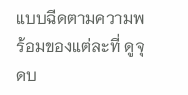แบบฉีดตามความพร้อมของแต่ละที่ ดูจุดบ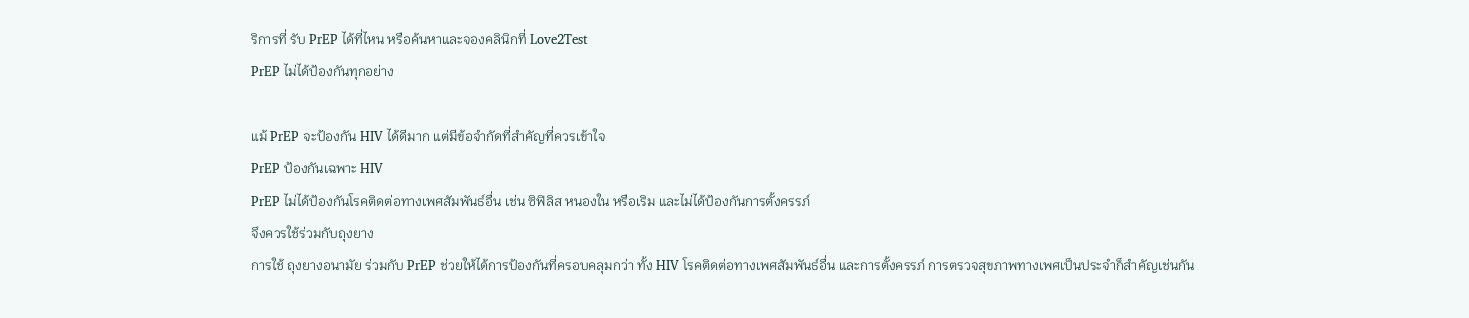ริการที่ รับ PrEP ได้ที่ไหน หรือค้นหาและจองคลินิกที่ Love2Test
PrEP ไม่ได้ป้องกันทุกอย่าง

แม้ PrEP จะป้องกัน HIV ได้ดีมาก แต่มีข้อจำกัดที่สำคัญที่ควรเข้าใจ
PrEP ป้องกันเฉพาะ HIV
PrEP ไม่ได้ป้องกันโรคติดต่อทางเพศสัมพันธ์อื่น เช่น ซิฟิลิส หนองใน หรือเริม และไม่ได้ป้องกันการตั้งครรภ์
จึงควรใช้ร่วมกับถุงยาง
การใช้ ถุงยางอนามัย ร่วมกับ PrEP ช่วยให้ได้การป้องกันที่ครอบคลุมกว่า ทั้ง HIV โรคติดต่อทางเพศสัมพันธ์อื่น และการตั้งครรภ์ การตรวจสุขภาพทางเพศเป็นประจำก็สำคัญเช่นกัน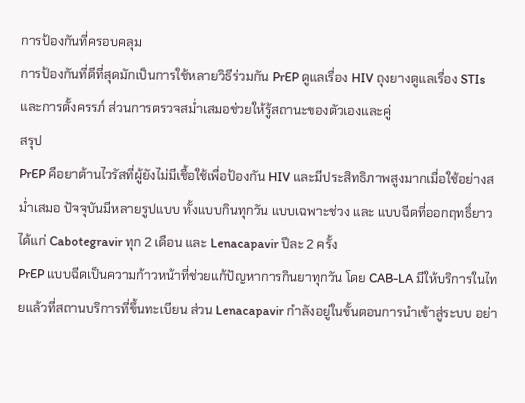การป้องกันที่ครอบคลุม
การป้องกันที่ดีที่สุดมักเป็นการใช้หลายวิธีร่วมกัน PrEP ดูแลเรื่อง HIV ถุงยางดูแลเรื่อง STIs และการตั้งครรภ์ ส่วนการตรวจสม่ำเสมอช่วยให้รู้สถานะของตัวเองและคู่
สรุป
PrEP คือยาต้านไวรัสที่ผู้ยังไม่มีเชื้อใช้เพื่อป้องกัน HIV และมีประสิทธิภาพสูงมากเมื่อใช้อย่างสม่ำเสมอ ปัจจุบันมีหลายรูปแบบ ทั้งแบบกินทุกวัน แบบเฉพาะช่วง และ แบบฉีดที่ออกฤทธิ์ยาว ได้แก่ Cabotegravir ทุก 2 เดือน และ Lenacapavir ปีละ 2 ครั้ง
PrEP แบบฉีดเป็นความก้าวหน้าที่ช่วยแก้ปัญหาการกินยาทุกวัน โดย CAB-LA มีให้บริการในไทยแล้วที่สถานบริการที่ขึ้นทะเบียน ส่วน Lenacapavir กำลังอยู่ในขั้นตอนการนำเข้าสู่ระบบ อย่า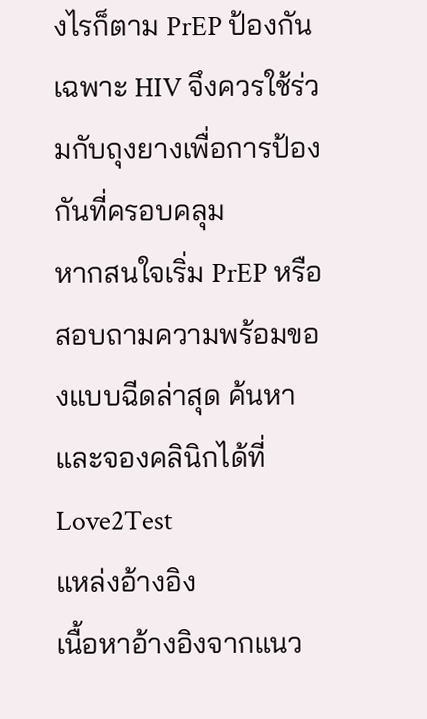งไรก็ตาม PrEP ป้องกันเฉพาะ HIV จึงควรใช้ร่วมกับถุงยางเพื่อการป้องกันที่ครอบคลุม
หากสนใจเริ่ม PrEP หรือสอบถามความพร้อมของแบบฉีดล่าสุด ค้นหาและจองคลินิกได้ที่ Love2Test
แหล่งอ้างอิง
เนื้อหาอ้างอิงจากแนว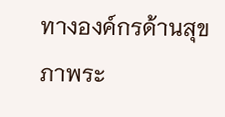ทางองค์กรด้านสุขภาพระ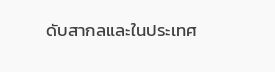ดับสากลและในประเทศ